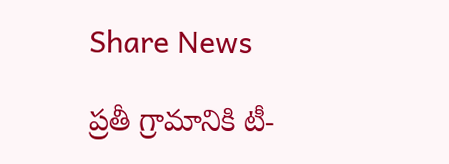Share News

ప్రతీ గ్రామానికి టీ-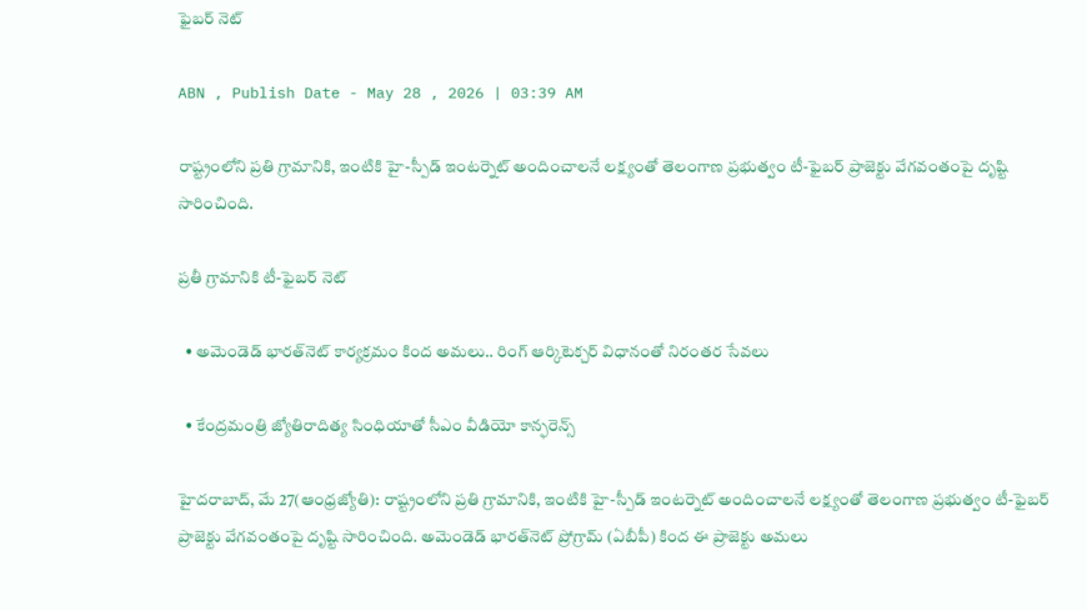ఫైబర్‌ నెట్‌

ABN , Publish Date - May 28 , 2026 | 03:39 AM

రాష్ట్రంలోని ప్రతి గ్రామానికి, ఇంటికి హై-స్పీడ్‌ ఇంటర్నెట్‌ అందించాలనే లక్ష్యంతో తెలంగాణ ప్రభుత్వం టీ-ఫైబర్‌ ప్రాజెక్టు వేగవంతంపై దృష్టి సారించింది.

ప్రతీ గ్రామానికి టీ-ఫైబర్‌ నెట్‌

  • అమెండెడ్‌ భారత్‌నెట్‌ కార్యక్రమం కింద అమలు.. రింగ్‌ ఆర్కిటెక్చర్‌ విధానంతో నిరంతర సేవలు

  • కేంద్రమంత్రి జ్యోతిరాదిత్య సింధియాతో సీఎం వీడియో కాన్ఫరెన్స్‌

హైదరాబాద్‌, మే 27(ఆంధ్రజ్యోతి): రాష్ట్రంలోని ప్రతి గ్రామానికి, ఇంటికి హై-స్పీడ్‌ ఇంటర్నెట్‌ అందించాలనే లక్ష్యంతో తెలంగాణ ప్రభుత్వం టీ-ఫైబర్‌ ప్రాజెక్టు వేగవంతంపై దృష్టి సారించింది. అమెండెడ్‌ భారత్‌నెట్‌ ప్రోగ్రామ్‌ (ఏబీపీ) కింద ఈ ప్రాజెక్టు అమలు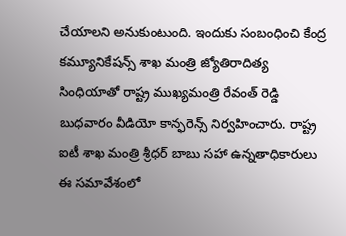చేయాలని అనుకుంటుంది. ఇందుకు సంబంధించి కేంద్ర కమ్యూనికేషన్స్‌ శాఖ మంత్రి జ్యోతిరాదిత్య సింధియాతో రాష్ట్ర ముఖ్యమంత్రి రేవంత్‌ రెడ్డి బుధవారం వీడియో కాన్ఫరెన్స్‌ నిర్వహించారు. రాష్ట్ర ఐటీ శాఖ మంత్రి శ్రీధర్‌ బాబు సహా ఉన్నతాధికారులు ఈ సమావేశంలో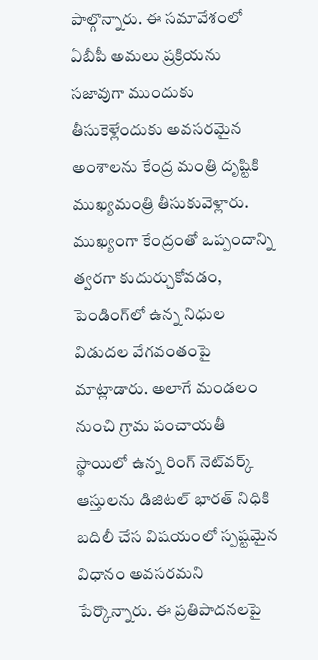పాల్గొన్నారు. ఈ సమావేశంలో ఏబీపీ అమలు ప్రక్రియను సజావుగా ముందుకు తీసుకెళ్లేందుకు అవసరమైన అంశాలను కేంద్ర మంత్రి దృష్టికి ముఖ్యమంత్రి తీసుకువెళ్లారు. ముఖ్యంగా కేంద్రంతో ఒప్పందాన్ని త్వరగా కుదుర్చుకోవడం, పెండింగ్‌లో ఉన్న నిధుల విడుదల వేగవంతంపై మాట్లాడారు. అలాగే మండలం నుంచి గ్రామ పంచాయతీ స్థాయిలో ఉన్న రింగ్‌ నెట్‌వర్క్‌ ఆస్తులను డిజిటల్‌ భారత్‌ నిధికి బదిలీ చేస విషయంలో స్పష్టమైన విధానం అవసరమని పేర్కొన్నారు. ఈ ప్రతిపాదనలపై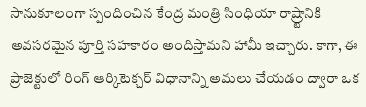సానుకూలంగా స్పందించిన కేంద్ర మంత్రి సింధియా రాష్ర్టానికి అవసరమైన పూర్తి సహకారం అందిస్తామని హామీ ఇచ్చారు. కాగా, ఈ ప్రాజెక్టులో రింగ్‌ ఆర్కిటెక్చర్‌ విధానాన్ని అమలు చేయడం ద్వారా ఒక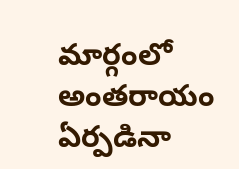మార్గంలో అంతరాయం ఏర్పడినా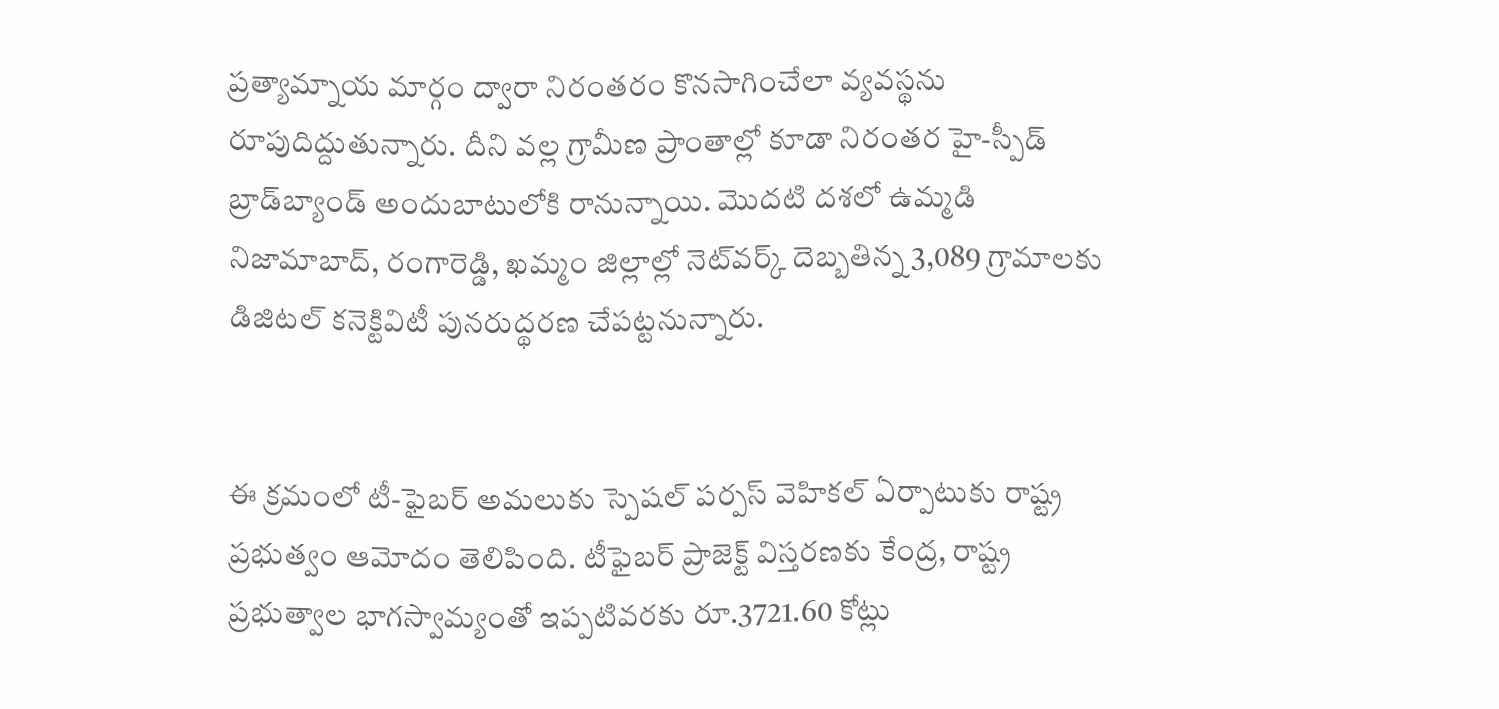ప్రత్యామ్నాయ మార్గం ద్వారా నిరంతరం కొనసాగించేలా వ్యవస్థను రూపుదిద్దుతున్నారు. దీని వల్ల గ్రామీణ ప్రాంతాల్లో కూడా నిరంతర హై-స్పీడ్‌ బ్రాడ్‌బ్యాండ్‌ అందుబాటులోకి రానున్నాయి. మొదటి దశలో ఉమ్మడి నిజామాబాద్‌, రంగారెడ్డి, ఖమ్మం జిల్లాల్లో నెట్‌వర్క్‌ దెబ్బతిన్న 3,089 గ్రామాలకు డిజిటల్‌ కనెక్టివిటీ పునరుద్థరణ చేపట్టనున్నారు.


ఈ క్రమంలో టీ-ఫైబర్‌ అమలుకు స్పెషల్‌ పర్పస్‌ వెహికల్‌ ఏర్పాటుకు రాష్ట్ర ప్రభుత్వం ఆమోదం తెలిపింది. టీఫైబర్‌ ప్రాజెక్ట్‌ విస్తరణకు కేంద్ర, రాష్ట్ర ప్రభుత్వాల భాగస్వామ్యంతో ఇప్పటివరకు రూ.3721.60 కోట్లు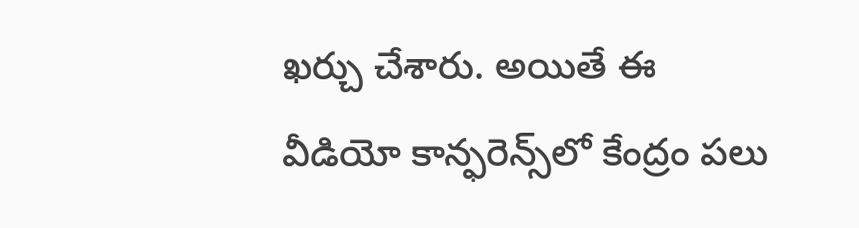ఖర్చు చేశారు. అయితే ఈ వీడియో కాన్ఫరెన్స్‌లో కేంద్రం పలు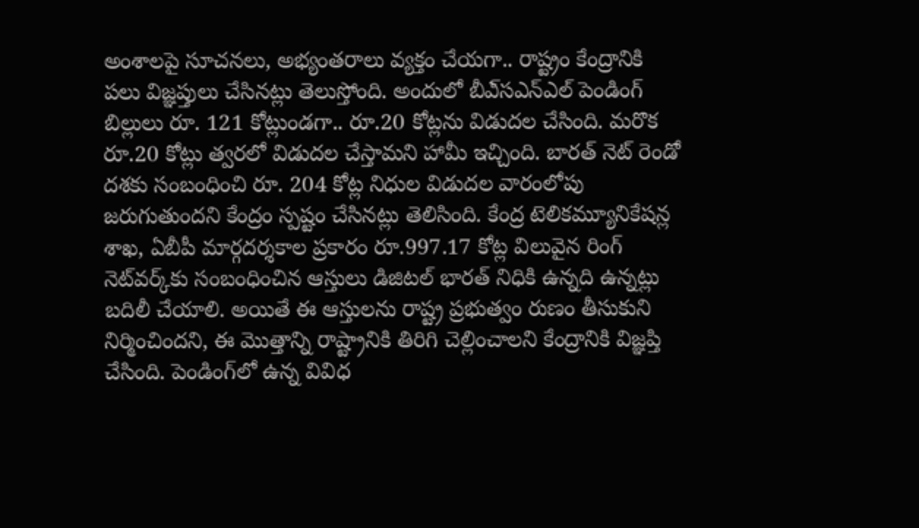అంశాలపై సూచనలు, అభ్యంతరాలు వ్యక్తం చేయగా.. రాష్ట్రం కేంద్రానికి పలు విజ్ఞప్తులు చేసినట్లు తెలుస్తోంది. అందులో బీఎ్‌సఎన్‌ఎల్‌ పెండింగ్‌ బిల్లులు రూ. 121 కోట్లుండగా.. రూ.20 కోట్లను విడుదల చేసింది. మరొక రూ.20 కోట్లు త్వరలో విడుదల చేస్తామని హామీ ఇచ్చింది. బారత్‌ నెట్‌ రెండో దశకు సంబంధించి రూ. 204 కోట్ల నిధుల విడుదల వారంలోపు జరుగుతుందని కేంద్రం స్పష్టం చేసినట్లు తెలిసింది. కేంద్ర టెలికమ్యూనికేషన్ల శాఖ, ఏబీపీ మార్గదర్శకాల ప్రకారం రూ.997.17 కోట్ల విలువైన రింగ్‌ నెట్‌వర్క్‌కు సంబంధించిన ఆస్తులు డిజిటల్‌ భారత్‌ నిధికి ఉన్నది ఉన్నట్లు బదిలీ చేయాలి. అయితే ఈ ఆస్తులను రాష్ట్ర ప్రభుత్వం రుణం తీసుకుని నిర్మించిందని, ఈ మొత్తాన్ని రాష్ట్రానికి తిరిగి చెల్లించాలని కేంద్రానికి విజ్ఞప్తి చేసింది. పెండింగ్‌లో ఉన్న వివిధ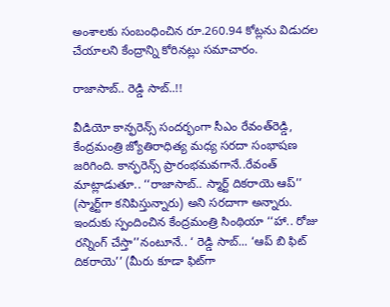అంశాలకు సంబంధించిన రూ.260.94 కోట్లను విడుదల చేయాలని కేంద్రాన్ని కోరినట్లు సమాచారం.

రాజాసాబ్‌.. రెడ్డి సాబ్‌..!!

వీడియో కాన్ఫరెన్స్‌ సందర్భంగా సీఎం రేవంత్‌రెడ్డి, కేంద్రమంత్రి జ్యోతిరాధిత్య మధ్య సరదా సంభాషణ జరిగింది. కాన్ఫరెన్స్‌ ప్రారంభమవగానే..రేవంత్‌ మాట్లాడుతూ.. ‘‘రాజాసాబ్‌.. స్మార్ట్‌ దికరాయె ఆప్‌’’ (స్మార్ట్‌గా కనిపిస్తున్నారు) అని సరదాగా అన్నారు. ఇందుకు స్పందించిన కేంద్రమంత్రి సింథియా ‘‘హా.. రోజు రన్నింగ్‌ చేస్తా’’నంటూనే.. ‘ రెడ్డి సాబ్‌... ‘ఆప్‌ బి ఫిట్‌ దికరాయె’’ (మీరు కూడా ఫిట్‌గా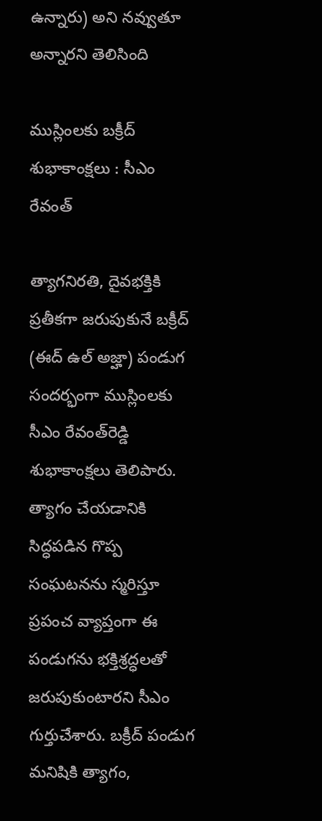ఉన్నారు) అని నవ్వుతూ అన్నారని తెలిసింది

ముస్లింలకు బక్రీద్‌ శుభాకాంక్షలు : సీఎం రేవంత్‌

త్యాగనిరతి, దైవభక్తికి ప్రతీకగా జరుపుకునే బక్రీద్‌ (ఈద్‌ ఉల్‌ అజ్హా) పండుగ సందర్భంగా ముస్లింలకు సీఎం రేవంత్‌రెడ్డి శుభాకాంక్షలు తెలిపారు. త్యాగం చేయడానికి సిద్ధపడిన గొప్ప సంఘటనను స్మరిస్తూ ప్రపంచ వ్యాప్తంగా ఈ పండుగను భక్తిశ్రద్ధలతో జరుపుకుంటారని సీఎం గుర్తుచేశారు. బక్రీద్‌ పండుగ మనిషికి త్యాగం,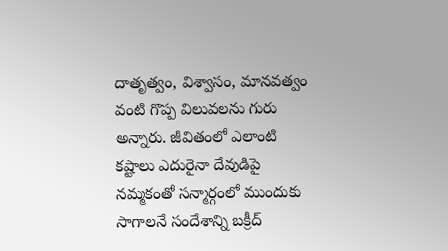దాతృత్వం, విశ్వాసం, మానవత్వం వంటి గొప్ప విలువలను గురు అన్నారు. జీవితంలో ఎలాంటి కష్టాలు ఎదురైనా దేవుడిపై నమ్మకంతో సన్మార్గంలో ముందుకు సాగాలనే సందేశాన్ని బక్రీద్‌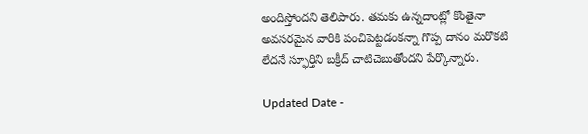అందిస్తోందని తెలిపారు. తమకు ఉన్నదాంట్లో కొంతైనా అవసరమైన వారికి పంచిపెట్టడంకన్నా గొప్ప దానం మరొకటి లేదనే స్ఫూర్తిని బక్రీద్‌ చాటిచెబుతోందని పేర్కొన్నారు.

Updated Date -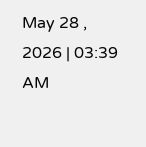May 28 , 2026 | 03:39 AM